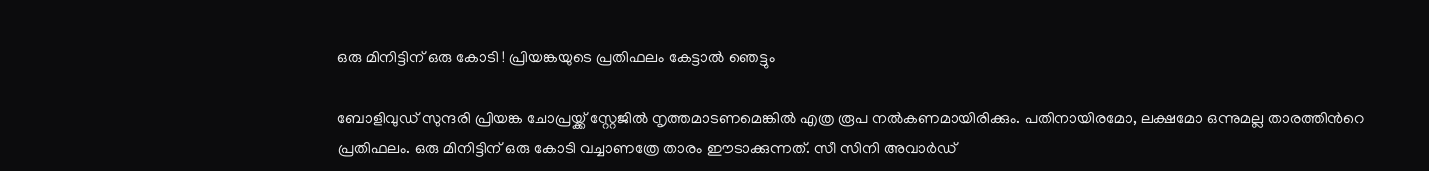ഒരു മിനിട്ടിന് ഒരു കോടി ! പ്രിയങ്കയുടെ പ്രതിഫലം കേട്ടാല്‍ ഞെട്ടും

ബോളിവുഡ് സുന്ദരി പ്രിയങ്ക ചോപ്രയ്ക്ക് സ്റ്റേജിൽ നൃത്തമാടണമെങ്കിൽ എത്ര രൂപ നൽകണമായിരിക്കും. പതിനായിരമോ, ലക്ഷമോ ഒന്നുമല്ല താരത്തിന്‍റെ പ്രതിഫലം. ഒരു മിനിട്ടിന് ഒരു കോടി വച്ചാണത്രേ താരം ഈടാക്കുന്നത്. സീ സിനി അവാർഡ്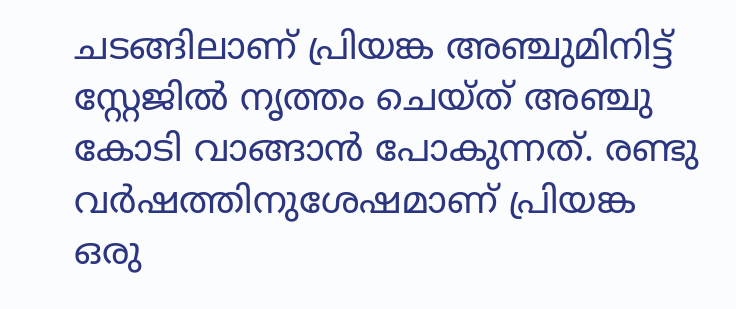ചടങ്ങിലാണ് പ്രിയങ്ക അഞ്ചുമിനിട്ട് സ്റ്റേജിൽ നൃത്തം ചെയ്ത് അഞ്ചു കോടി വാങ്ങാൻ പോകുന്നത്. രണ്ടു വർഷത്തിനുശേഷമാണ് പ്രിയങ്ക ഒരു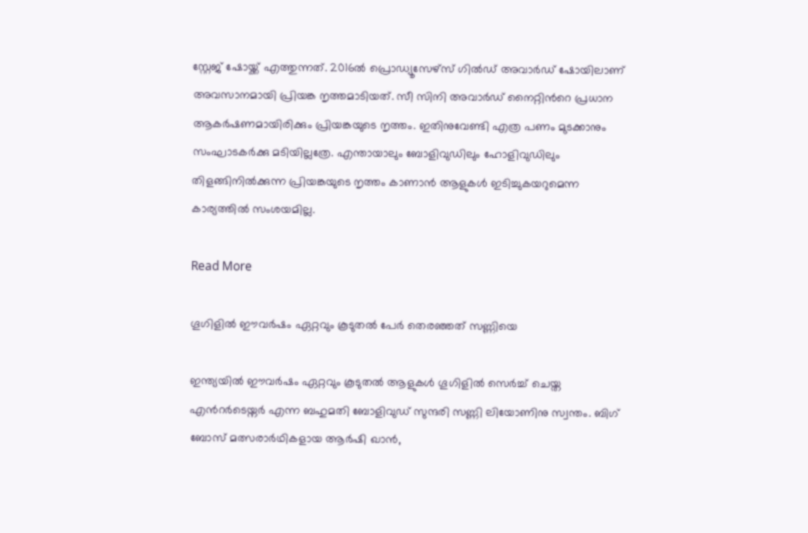സ്റ്റേജ് ഷോയ്ക്ക് എത്തുന്നത്. 2016ൽ പ്രൊഡ്യൂസേഴ്സ് ഗിൽഡ് അവാർഡ് ഷോയിലാണ് അവസാനമായി പ്രിയങ്ക നൃത്തമാടിയത്. സീ സിനി അവാർഡ് നൈറ്റിന്‍റെ പ്രധാന ആകർഷണമായിരിക്കും പ്രിയങ്കയുടെ നൃത്തം. ഇതിനുവേണ്ടി എത്ര പണം മുടക്കാനും സംഘാടകർക്കു മടിയില്ലത്രേ. എന്തായാലും ബോളിവുഡിലും ഹോളിവുഡിലും തിളങ്ങിനിൽക്കുന്ന പ്രിയങ്കയുടെ നൃത്തം കാണാൻ ആളുകൾ ഇടിച്ചുകയറുമെന്ന കാര്യത്തിൽ സംശയമില്ല.

Read More

ഗൂഗിളിൽ ഈവർഷം ഏറ്റവും കൂടുതൽ പേർ തെരഞ്ഞത് സണ്ണിയെ

ഇന്ത്യയിൽ ഈവർഷം ഏറ്റവും കൂടുതൽ ആളുകൾ ഗൂഗിളിൽ സെർച്ച് ചെയ്ത എന്‍റർടെയ്നർ എന്ന ബഹുമതി ബോളിവുഡ് സുന്ദരി സണ്ണി ലിയോണിനു സ്വന്തം. ബിഗ് ബോസ് മത്സരാർഥികളായ ആർഷി ഖാൻ,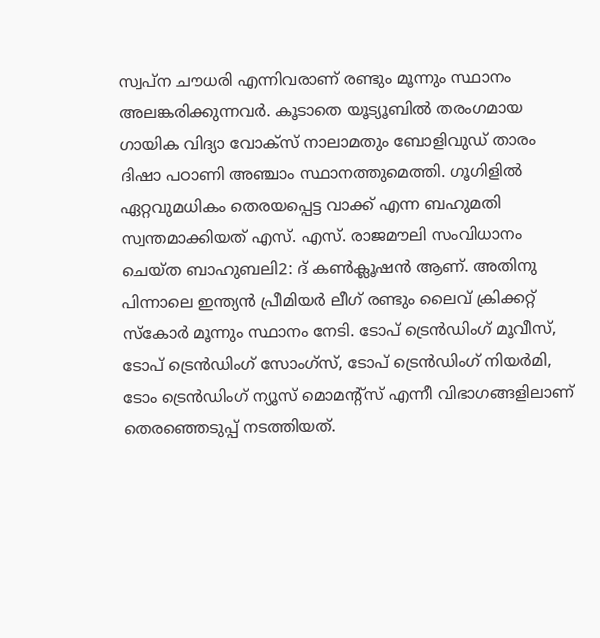സ്വപ്ന ചൗധരി എന്നിവരാണ് രണ്ടും മൂന്നും സ്ഥാനം അലങ്കരിക്കുന്നവർ. കൂടാതെ യൂട്യൂബിൽ തരംഗമായ ഗായിക വിദ്യാ വോക്സ് നാലാമതും ബോളിവുഡ് താരം ദിഷാ പഠാണി അഞ്ചാം സ്ഥാനത്തുമെത്തി. ഗൂഗിളിൽ ഏറ്റവുമധികം തെരയപ്പെട്ട വാക്ക് എന്ന ബഹുമതി സ്വന്തമാക്കിയത് എസ്. എസ്. രാജമൗലി സംവിധാനം ചെയ്ത ബാഹുബലി2: ദ് കണ്‍ക്ലൂഷൻ ആണ്. അതിനു പിന്നാലെ ഇന്ത്യൻ പ്രീമിയർ ലീഗ് രണ്ടും ലൈവ് ക്രിക്കറ്റ് സ്കോർ മൂന്നും സ്ഥാനം നേടി. ടോപ് ട്രെൻഡിംഗ് മൂവീസ്, ടോപ് ട്രെൻഡിംഗ് സോംഗ്സ്, ടോപ് ട്രെൻഡിംഗ് നിയർമി, ടോം ട്രെൻഡിംഗ് ന്യൂസ് മൊമന്‍റ്സ് എന്നീ വിഭാഗങ്ങളിലാണ് തെരഞ്ഞെടുപ്പ് നടത്തിയത്.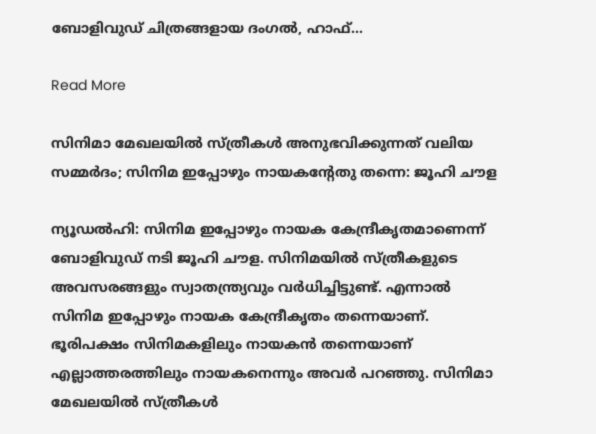ബോളിവുഡ് ചിത്രങ്ങളായ ദംഗൽ, ഹാഫ്…

Read More

സിനിമാ മേഖലയില്‍ സ്ത്രീകള്‍ അനുഭവിക്കുന്നത് വലിയ സമ്മര്‍ദം; സിനിമ ഇപ്പോഴും നായകന്റേതു തന്നെ: ജൂഹി ചൗള

ന്യൂഡൽഹി: സിനിമ ഇപ്പോഴും നായക കേന്ദ്രീകൃതമാണെന്ന് ബോളിവുഡ് നടി ജൂഹി ചൗള. സിനിമയിൽ സ്ത്രീകളുടെ അവസരങ്ങളും സ്വാതന്ത്ര്യവും വർധിച്ചിട്ടുണ്ട്. എന്നാൽ സിനിമ ഇപ്പോഴും നായക കേന്ദ്രീകൃതം തന്നെയാണ്. ഭൂരിപക്ഷം സിനിമകളിലും നായകൻ തന്നെയാണ് എല്ലാത്തരത്തിലും നായകനെന്നും അവർ പറഞ്ഞു. സിനിമാ മേഖലയിൽ സ്ത്രീകൾ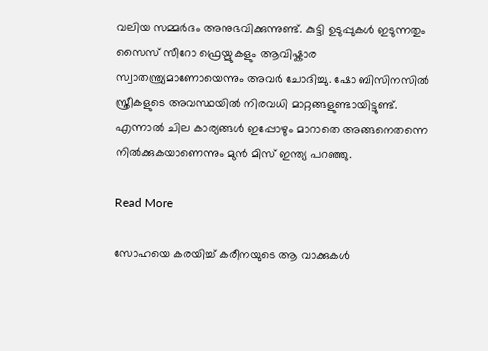വലിയ സമ്മർദം അനുഭവിക്കുന്നുണ്ട്. കുട്ടി ഉടുപ്പുകൾ ഇടുന്നതും സൈസ് സീറോ ഫ്രെയ്മുകളും ആവിഷ്കാര സ്വാതന്ത്ര്യമാണോയെന്നും അവർ ചോദിച്ചു. ഷോ ബിസിനസിൽ സ്ത്രീകളുടെ അവസ്ഥയിൽ നിരവധി മാറ്റങ്ങളുണ്ടായിട്ടുണ്ട്. എന്നാൽ ചില കാര്യങ്ങൾ ഇപ്പോഴും മാറാതെ അങ്ങനെതന്നെ നിൽക്കുകയാണെന്നും മുൻ മിസ് ഇന്ത്യ പറഞ്ഞു.

Read More

സോഹയെ കരയിച്ച് കരീനയുടെ ആ വാക്കുകൾ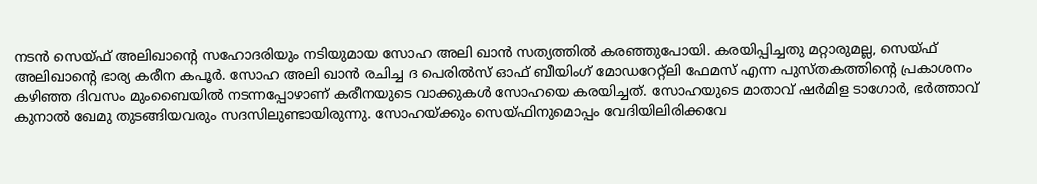നടൻ സെയ്ഫ് അലിഖാന്‍റെ സഹോദരിയും നടിയുമായ സോഹ അലി ഖാൻ സത്യത്തിൽ കരഞ്ഞുപോയി. കരയിപ്പിച്ചതു മറ്റാരുമല്ല, സെയ്ഫ് അലിഖാന്‍റെ ഭാര്യ കരീന കപൂർ. സോഹ അലി ഖാൻ രചിച്ച ദ പെരിൽസ് ഓഫ് ബീയിംഗ് മോഡറേറ്റ്‌ലി ഫേമസ് എന്ന പുസ്തകത്തിന്‍റെ പ്രകാശനം കഴിഞ്ഞ ദിവസം മുംബൈയിൽ നടന്നപ്പോഴാണ് കരീനയുടെ വാക്കുകൾ സോഹയെ കരയിച്ചത്. സോഹയുടെ മാതാവ് ഷർമിള ടാഗോർ, ഭർത്താവ് കുനാൽ ഖേമു തുടങ്ങിയവരും സദസിലുണ്ടായിരുന്നു. സോഹയ്ക്കും സെയ്ഫിനുമൊപ്പം വേദിയിലിരിക്കവേ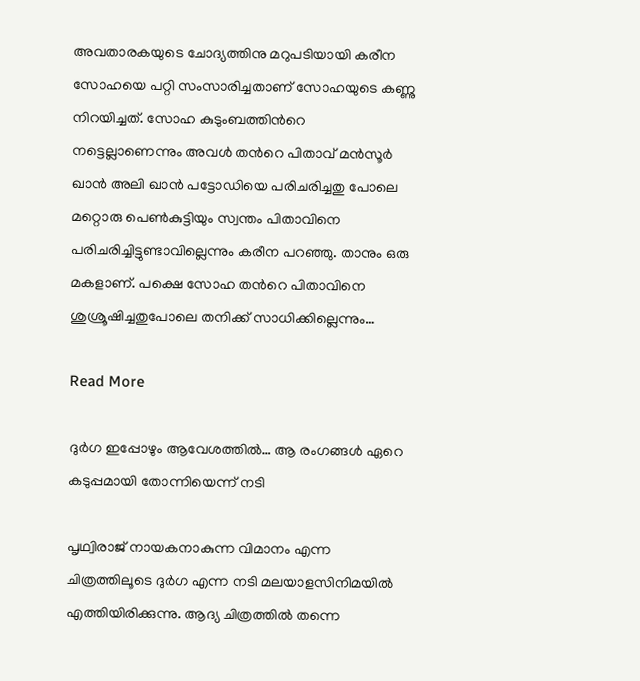അവതാരകയുടെ ചോദ്യത്തിനു മറുപടിയായി കരീന സോഹയെ പറ്റി സംസാരിച്ചതാണ് സോഹയുടെ കണ്ണു നിറയിച്ചത്. സോഹ കുടുംബത്തിന്‍റെ നട്ടെല്ലാണെന്നും അവൾ തന്‍റെ പിതാവ് മൻസൂർ ഖാൻ അലി ഖാൻ പട്ടോഡിയെ പരിചരിച്ചതു പോലെ മറ്റൊരു പെൺകുട്ടിയും സ്വന്തം പിതാവിനെ പരിചരിച്ചിട്ടുണ്ടാവില്ലെന്നും കരീന പറഞ്ഞു. താനും ഒരു മകളാണ്. പക്ഷെ സോഹ തന്‍റെ പിതാവിനെ ശുശ്രൂഷിച്ചതുപോലെ തനിക്ക് സാധിക്കില്ലെന്നും…

Read More

ദുർഗ ഇപ്പോഴും ആവേശത്തിൽ… ആ രംഗങ്ങള്‍ ഏറെ കടുപ്പമായി തോന്നിയെന്ന് നടി

പൃഥ്വിരാജ് നായകനാകുന്ന വിമാനം എന്ന ചിത്രത്തിലൂടെ ദുർഗ എന്ന നടി മലയാളസിനിമയിൽ എത്തിയിരിക്കുന്നു. ആദ്യ ചിത്രത്തിൽ തന്നെ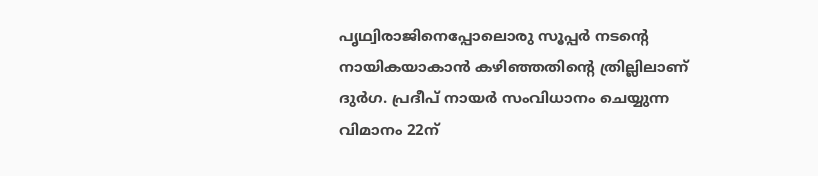പൃഥ്വിരാജിനെപ്പോലൊരു സൂപ്പർ നടന്‍റെ നായികയാകാൻ കഴിഞ്ഞതിന്‍റെ ത്രില്ലിലാണ് ദുർഗ. പ്രദീപ് നായർ സംവിധാനം ചെയ്യുന്ന വിമാനം 22ന്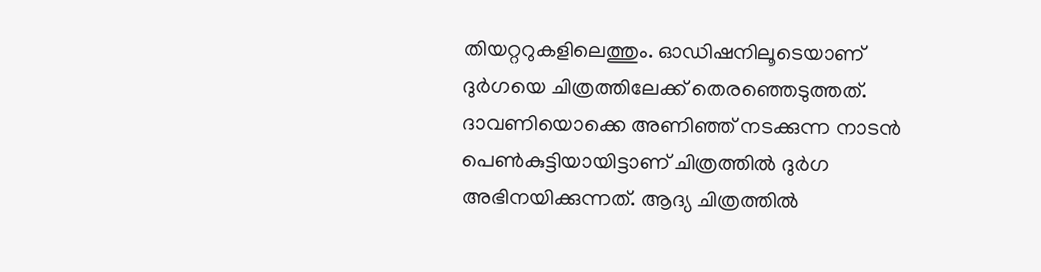തിയറ്ററുകളിലെത്തും. ഓഡിഷനിലൂടെയാണ് ദുർഗയെ ചിത്രത്തിലേക്ക് തെരഞ്ഞെടുത്തത്. ദാവണിയൊക്കെ അണിഞ്ഞ് നടക്കുന്ന നാടൻ പെണ്‍കുട്ടിയായിട്ടാണ് ചിത്രത്തിൽ ദുർഗ അഭിനയിക്കുന്നത്. ആദ്യ ചിത്രത്തിൽ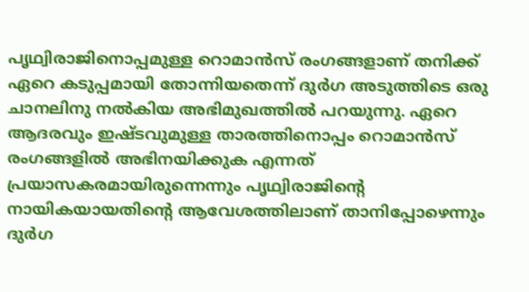പൃഥ്വിരാജിനൊപ്പമുള്ള റൊമാൻസ് രംഗങ്ങളാണ് തനിക്ക് ഏറെ കടുപ്പമായി തോന്നിയതെന്ന് ദുർഗ അടുത്തിടെ ഒരു ചാനലിനു നൽകിയ അഭിമുഖത്തിൽ പറയുന്നു. ഏറെ ആദരവും ഇഷ്ടവുമുള്ള താരത്തിനൊപ്പം റൊമാൻസ് രംഗങ്ങളിൽ അഭിനയിക്കുക എന്നത് പ്രയാസകരമായിരുന്നെന്നും പൃഥ്വിരാജിന്‍റെ നായികയായതിന്‍റെ ആവേശത്തിലാണ് താനിപ്പോഴെന്നും ദുർഗ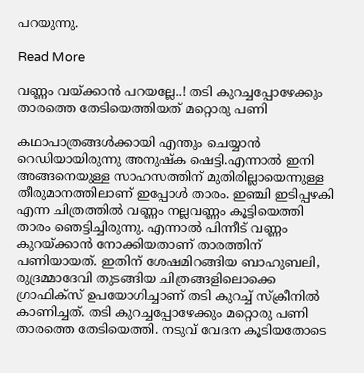പറയുന്നു.

Read More

വണ്ണം വയ്ക്കാന്‍ പറയല്ലേ..! തടി കുറച്ചപ്പോഴേക്കും താരത്തെ തേടിയെത്തിയത് മറ്റൊരു പണി

കഥാപാത്രങ്ങൾക്കായി എന്തും ചെയ്യാൻ റെഡിയായിരുന്നു അനുഷ്ക ഷെട്ടി.എന്നാൽ ഇനി അങ്ങനെയുള്ള സാഹസത്തിന് മുതിരില്ലായെന്നുള്ള തീരുമാനത്തിലാണ് ഇപ്പോൾ താരം. ഇഞ്ചി ഇടിപ്പഴകി എന്ന ചിത്രത്തിൽ വണ്ണം നല്ലവണ്ണം കൂട്ടിയെത്തി താരം ഞെട്ടിച്ചിരുന്നു. എന്നാൽ പിന്നീട് വണ്ണം കുറയ്ക്കാൻ നോക്കിയതാണ് താരത്തിന് പണിയായത്. ഇതിന് ശേഷമിറങ്ങിയ ബാഹുബലി, രുദ്രമ്മാദേവി തുടങ്ങിയ ചിത്രങ്ങളിലൊക്കെ ഗ്രാഫിക്സ് ഉപയോഗിച്ചാണ് തടി കുറച്ച് സ്‌ക്രീനില്‍ കാണിച്ചത്. തടി കുറച്ചപ്പോഴേക്കും മറ്റൊരു പണി താരത്തെ തേടിയെത്തി. നടുവ് വേദന കൂടിയതോടെ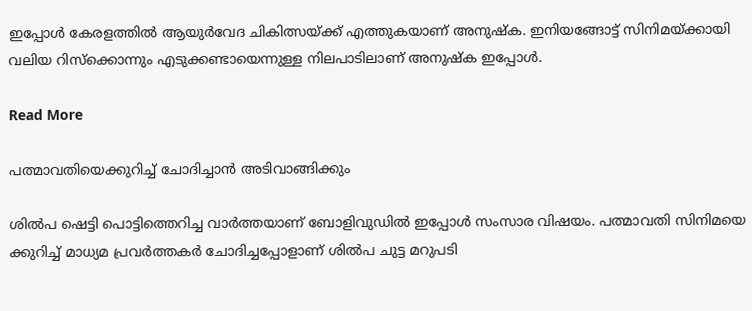ഇപ്പോൾ കേരളത്തിൽ ആയുർവേദ ചികിത്സയ്ക്ക് എത്തുകയാണ് അനുഷ്ക. ഇനിയങ്ങോട്ട് സിനിമയ്ക്കായി വലിയ റിസ്ക്കൊന്നും എടുക്കണ്ടായെന്നുള്ള നിലപാടിലാണ് അനുഷ്ക ഇപ്പോൾ.

Read More

പത്മാവതിയെക്കുറിച്ച് ചോദിച്ചാന്‍ അടിവാങ്ങിക്കും

ശിൽപ ഷെട്ടി പൊട്ടിത്തെറിച്ച വാർത്തയാണ് ബോളിവുഡിൽ ഇപ്പോൾ സംസാര വിഷയം. പത്മാവതി സിനിമയെ ക്കുറിച്ച് മാധ്യമ പ്രവർത്തകർ ചോദിച്ചപ്പോളാണ് ശിൽപ ചുട്ട മറുപടി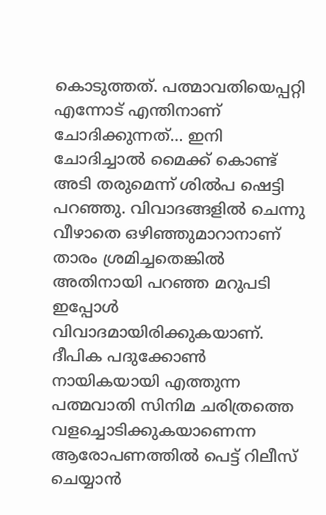കൊടുത്തത്. പത്മാവതിയെപ്പറ്റി എന്നോട് എന്തിനാണ് ചോദിക്കുന്നത്… ഇനി ചോദിച്ചാൽ മൈക്ക് കൊണ്ട് അടി തരുമെന്ന് ശിൽപ ഷെട്ടി പറഞ്ഞു. വിവാദങ്ങളിൽ ചെന്നു വീഴാതെ ഒഴിഞ്ഞുമാറാനാണ് താരം ശ്രമിച്ചതെങ്കിൽ അതിനായി പറഞ്ഞ മറുപടി ഇപ്പോൾ വിവാദമായിരിക്കുകയാണ്. ദീപിക പദുക്കോൺ നായികയായി എത്തുന്ന പത്മവാതി സിനിമ ചരിത്രത്തെ വളച്ചൊടിക്കുകയാണെന്ന ആരോപണത്തിൽ പെട്ട് റിലീസ് ചെയ്യാൻ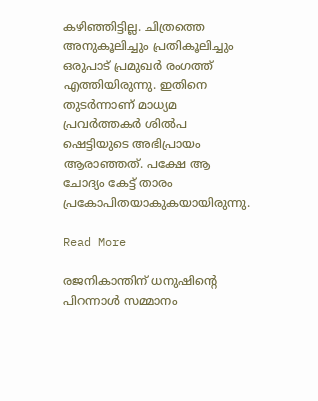കഴിഞ്ഞിട്ടില്ല. ചിത്രത്തെ അനുകൂലിച്ചും പ്രതികൂലിച്ചും ഒരുപാട് പ്രമുഖർ രംഗത്ത് എത്തിയിരുന്നു. ഇതിനെ തുടർന്നാണ് മാധ്യമ പ്രവർത്തകർ ശിൽപ ഷെട്ടിയുടെ അഭിപ്രായം ആരാഞ്ഞത്. പക്ഷേ ആ ചോദ്യം കേട്ട് താരം പ്രകോപിതയാകുകയായിരുന്നു.

Read More

രജനികാന്തിന് ധനുഷിന്റെ പിറന്നാള്‍ സമ്മാനം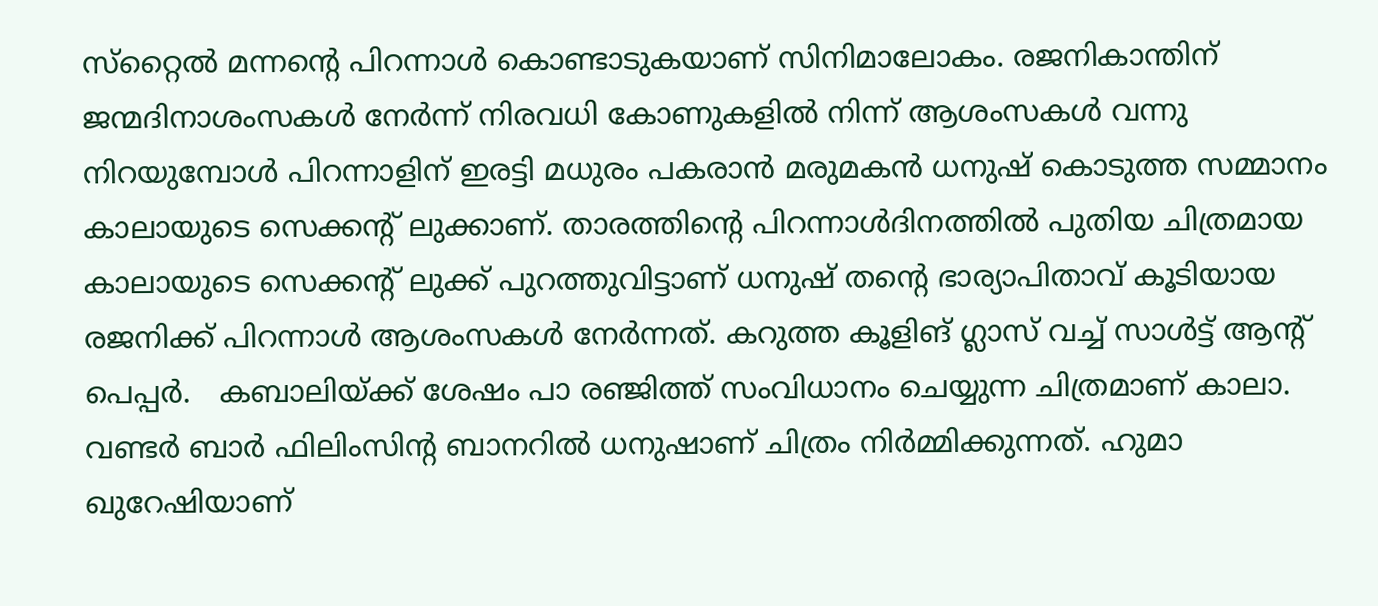സ്‌റ്റൈല്‍ മന്നന്റെ പിറന്നാള്‍ കൊണ്ടാടുകയാണ് സിനിമാലോകം. രജനികാന്തിന് ജന്മദിനാശംസകള്‍ നേര്‍ന്ന് നിരവധി കോണുകളില്‍ നിന്ന് ആശംസകള്‍ വന്നു നിറയുമ്പോള്‍ പിറന്നാളിന് ഇരട്ടി മധുരം പകരാന്‍ മരുമകന്‍ ധനുഷ് കൊടുത്ത സമ്മാനം കാലായുടെ സെക്കന്റ് ലുക്കാണ്. താരത്തിന്റെ പിറന്നാള്‍ദിനത്തില്‍ പുതിയ ചിത്രമായ കാലായുടെ സെക്കന്റ് ലുക്ക് പുറത്തുവിട്ടാണ് ധനുഷ് തന്റെ ഭാര്യാപിതാവ് കൂടിയായ രജനിക്ക് പിറന്നാള്‍ ആശംസകള്‍ നേര്‍ന്നത്. കറുത്ത കൂളിങ് ഗ്ലാസ് വച്ച് സാള്‍ട്ട് ആന്റ് പെപ്പര്‍.   കബാലിയ്ക്ക് ശേഷം പാ രഞ്ജിത്ത് സംവിധാനം ചെയ്യുന്ന ചിത്രമാണ് കാലാ. വണ്ടര്‍ ബാര്‍ ഫിലിംസിന്റ ബാനറില്‍ ധനുഷാണ് ചിത്രം നിര്‍മ്മിക്കുന്നത്. ഹുമാ ഖുറേഷിയാണ്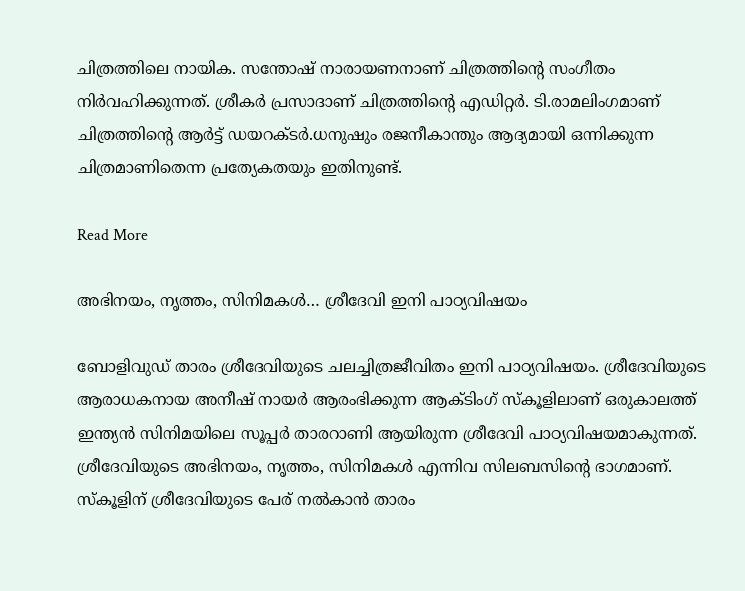ചിത്രത്തിലെ നായിക. സന്തോഷ് നാരായണനാണ് ചിത്രത്തിന്റെ സംഗീതം നിര്‍വഹിക്കുന്നത്. ശ്രീകര്‍ പ്രസാദാണ് ചിത്രത്തിന്റെ എഡിറ്റര്‍. ടി.രാമലിംഗമാണ് ചിത്രത്തിന്റെ ആര്‍ട്ട് ഡയറക്ടര്‍.ധനുഷും രജനീകാന്തും ആദ്യമായി ഒന്നിക്കുന്ന ചിത്രമാണിതെന്ന പ്രത്യേകതയും ഇതിനുണ്ട്.

Read More

അഭിനയം, നൃത്തം, സിനിമകൾ… ശ്രീദേവി ഇനി പാഠ്യവിഷയം

ബോളിവുഡ് താരം ശ്രീദേവിയുടെ ചലച്ചിത്രജീവിതം ഇനി പാഠ്യവിഷയം. ശ്രീദേവിയുടെ ആരാധകനായ അനീഷ് നായർ ആരംഭിക്കുന്ന ആക്ടിംഗ് സ്കൂളിലാണ് ഒരുകാലത്ത് ഇന്ത്യൻ സിനിമയിലെ സൂപ്പർ താരറാണി ആയിരുന്ന ശ്രീദേവി പാഠ്യവിഷയമാകുന്നത്. ശ്രീദേവിയുടെ അഭിനയം, നൃത്തം, സിനിമകൾ എന്നിവ സിലബസിന്‍റെ ഭാഗമാണ്. സ്കൂളിന് ശ്രീദേവിയുടെ പേര് നൽകാൻ താരം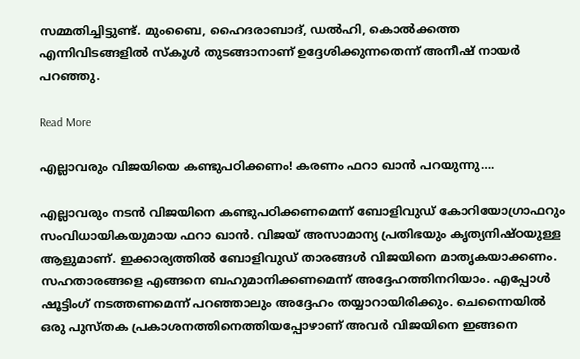സമ്മതിച്ചിട്ടുണ്ട്. മുംബൈ, ഹൈദരാബാദ്, ഡൽഹി, കൊൽക്കത്ത എന്നിവിടങ്ങളിൽ സ്കൂൾ തുടങ്ങാനാണ് ഉദ്ദേശിക്കുന്നതെന്ന് അനീഷ് നായർ പറഞ്ഞു.

Read More

എല്ലാവരും വിജയിയെ കണ്ടുപഠിക്കണം! കരണം ഫറാ ഖാന്‍ പറയുന്നു….

എല്ലാവരും നടൻ വിജയിനെ കണ്ടുപഠിക്കണമെന്ന് ബോളിവുഡ് കോറിയോഗ്രാഫറും സംവിധായികയുമായ ഫറാ ഖാൻ. വിജയ് അസാമാന്യ പ്രതിഭയും കൃത്യനിഷ്ഠയുള്ള ആളുമാണ്. ഇക്കാര്യത്തിൽ ബോളിവുഡ് താരങ്ങൾ വിജയിനെ മാതൃകയാക്കണം. സഹതാരങ്ങളെ എങ്ങനെ ബഹുമാനിക്കണമെന്ന് അദ്ദേഹത്തിനറിയാം. എപ്പോൾ ഷൂട്ടിംഗ് നടത്തണമെന്ന് പറഞ്ഞാലും അദ്ദേഹം തയ്യാറായിരിക്കും. ചെന്നൈയിൽ ഒരു പുസ്തക പ്രകാശനത്തിനെത്തിയപ്പോഴാണ് അവർ വിജയിനെ ഇങ്ങനെ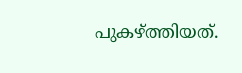പുകഴ്ത്തിയത്.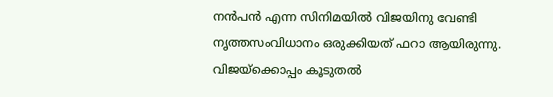നൻപൻ എന്ന സിനിമയിൽ വിജയിനു വേണ്ടി നൃത്തസംവിധാനം ഒരുക്കിയത് ഫറാ ആയിരുന്നു. വിജയ്ക്കൊപ്പം കൂടുതൽ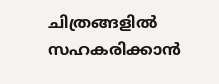ചിത്രങ്ങളിൽ സഹകരിക്കാൻ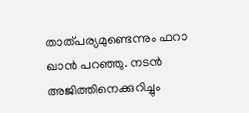താത്പര്യമുണ്ടെന്നും ഫറാ ഖാൻ പറഞ്ഞു. നടൻ അജിത്തിനെക്കുറിച്ചും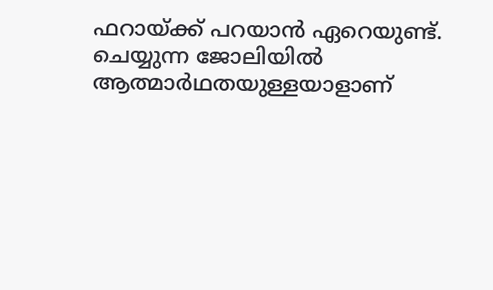ഫറായ്ക്ക് പറയാൻ ഏറെയുണ്ട്. ചെയ്യുന്ന ജോലിയിൽ ആത്മാർഥതയുള്ളയാളാണ്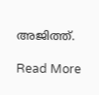അജിത്ത്.

Read More